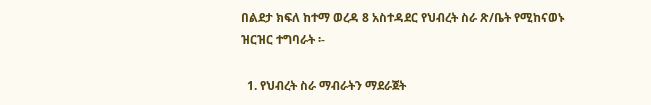በልደታ ክፍለ ከተማ ወረዳ 8 አስተዳደር የህብረት ስራ ጽ/ቤት የሚከናወኑ ዝርዝር ተግባራት ፡-

  1. የህብረት ስራ ማብራትን ማደራጀት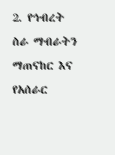2. የኅብረት ስራ ማብራትን ማጠናከር እና የአሰራር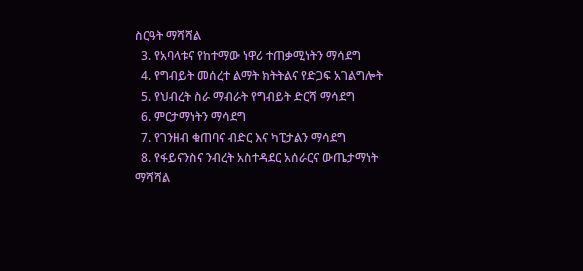ስርዓት ማሻሻል
  3. የአባላቱና የከተማው ነዋሪ ተጠቃሚነትን ማሳደግ
  4. የግብይት መሰረተ ልማት ክትትልና የድጋፍ አገልግሎት
  5. የህብረት ስራ ማብራት የግብይት ድርሻ ማሳደግ
  6. ምርታማነትን ማሳደግ
  7. የገንዘብ ቁጠባና ብድር እና ካፒታልን ማሳደግ
  8. የፋይናንስና ንብረት አስተዳደር አሰራርና ውጤታማነት ማሻሻል